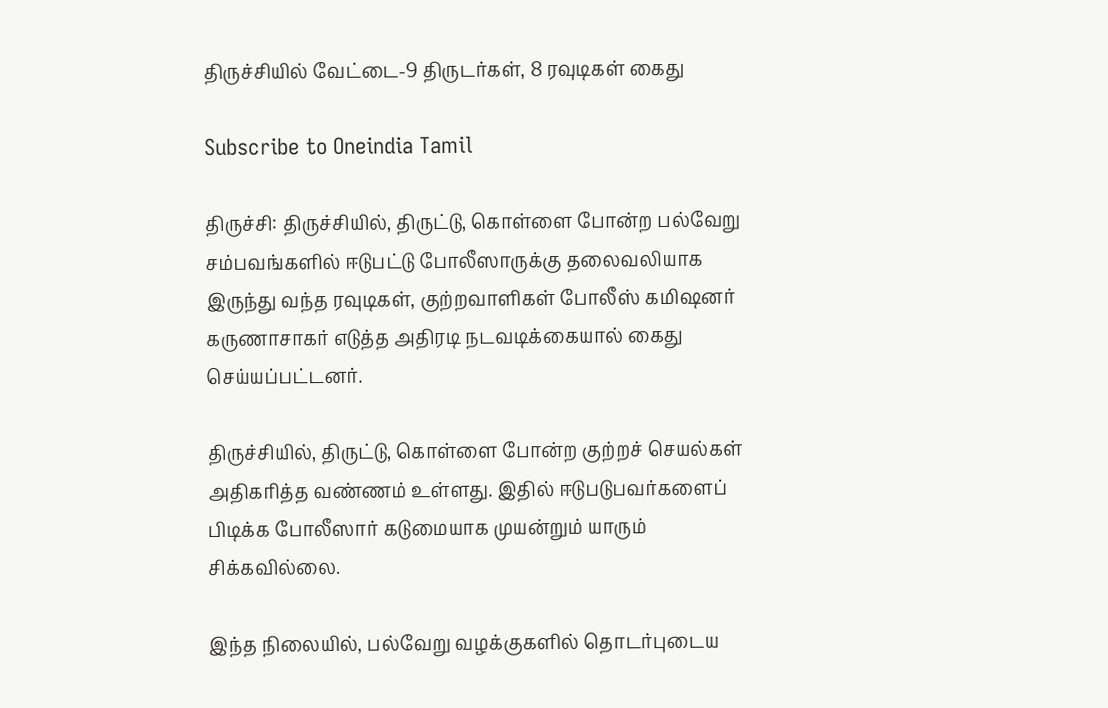திருச்சியில் வேட்டை-9 திருடர்கள், 8 ரவுடிகள் கைது

Subscribe to Oneindia Tamil

திருச்சி: திருச்சியில், திருட்டு, கொள்ளை போன்ற பல்வேறு சம்பவங்களில் ஈடுபட்டு போலீஸாருக்கு தலைவலியாக இருந்து வந்த ரவுடிகள், குற்றவாளிகள் போலீஸ் கமிஷனர் கருணாசாகர் எடுத்த அதிரடி நடவடிக்கையால் கைது செய்யப்பட்டனர்.

திருச்சியில், திருட்டு, கொள்ளை போன்ற குற்றச் செயல்கள் அதிகரித்த வண்ணம் உள்ளது. இதில் ஈடுபடுபவர்களைப் பிடிக்க போலீஸார் கடுமையாக முயன்றும் யாரும் சிக்கவில்லை.

இந்த நிலையில், பல்வேறு வழக்குகளில் தொடர்புடைய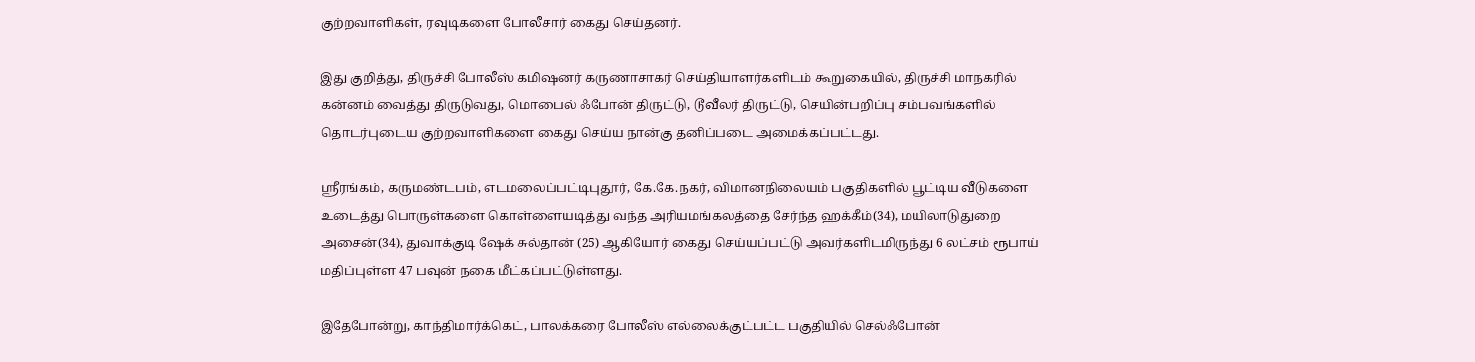குற்றவாளிகள், ரவுடிகளை போலீசார் கைது செய்தனர்.

இது குறித்து, திருச்சி போலீஸ் கமிஷனர் கருணாசாகர் செய்தியாளர்களிடம் கூறுகையில், திருச்சி மாநகரில் கன்னம் வைத்து திருடுவது, மொபைல் ஃபோன் திருட்டு, டூவீலர் திருட்டு, செயின்பறிப்பு சம்பவங்களில் தொடர்புடைய குற்றவாளிகளை கைது செய்ய நான்கு தனிப்படை அமைக்கப்பட்டது.

ஸ்ரீரங்கம், கருமண்டபம், எடமலைப்பட்டிபுதூர், கே.கே.நகர், விமானநிலையம் பகுதிகளில் பூட்டிய வீடுகளை உடைத்து பொருள்களை கொள்ளையடித்து வந்த அரியமங்கலத்தை சேர்ந்த ஹக்கீம்(34), மயிலாடுதுறை அசைன்(34), துவாக்குடி ஷேக் சுல்தான் (25) ஆகியோர் கைது செய்யப்பட்டு அவர்களிடமிருந்து 6 லட்சம் ரூபாய் மதிப்புள்ள 47 பவுன் நகை மீட்கப்பட்டுள்ளது.

இதேபோன்று, காந்திமார்க்கெட், பாலக்கரை போலீஸ் எல்லைக்குட்பட்ட பகுதியில் செல்ஃபோன்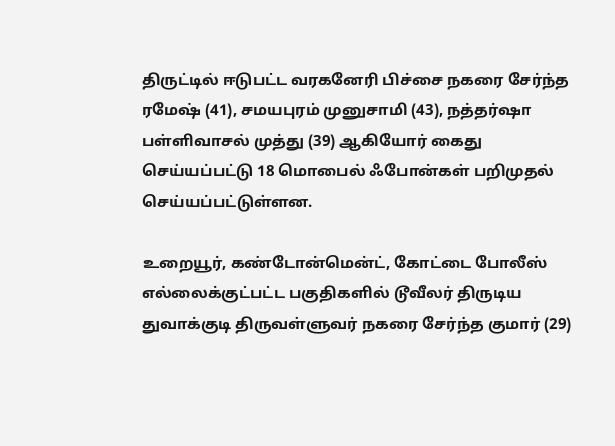திருட்டில் ஈடுபட்ட வரகனேரி பிச்சை நகரை சேர்ந்த ரமேஷ் (41), சமயபுரம் முனுசாமி (43), நத்தர்ஷா பள்ளிவாசல் முத்து (39) ஆகியோர் கைது செய்யப்பட்டு 18 மொபைல் ஃபோன்கள் பறிமுதல் செய்யப்பட்டுள்ளன.

உறையூர், கண்டோன்மென்ட், கோட்டை போலீஸ் எல்லைக்குட்பட்ட பகுதிகளில் டூவீலர் திருடிய துவாக்குடி திருவள்ளுவர் நகரை சேர்ந்த குமார் (29)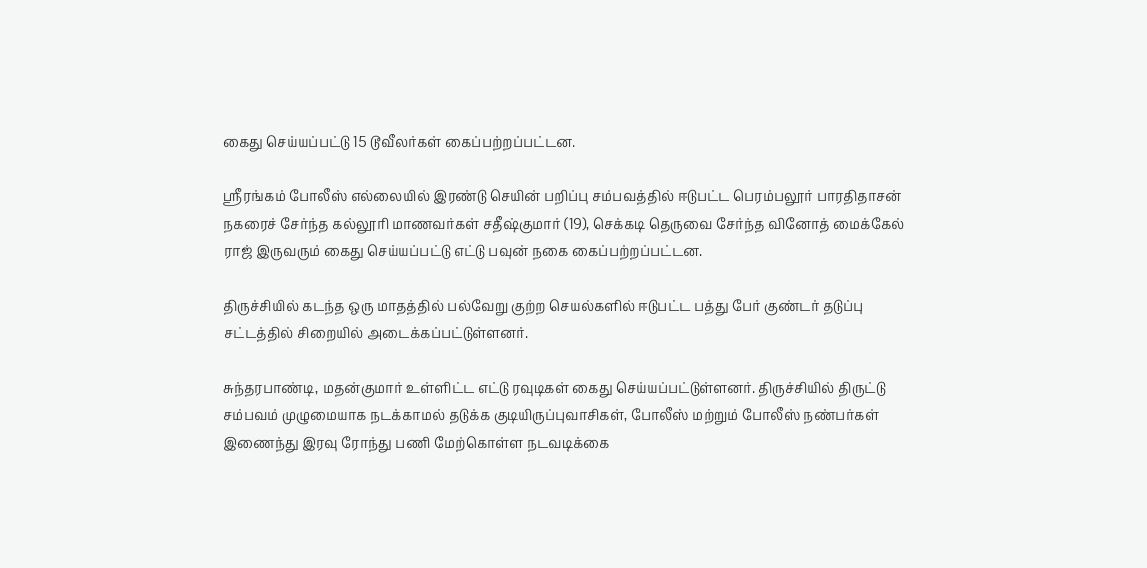கைது செய்யப்பட்டு 15 டூவீலர்கள் கைப்பற்றப்பட்டன.

ஸ்ரீரங்கம் போலீஸ் எல்லையில் இரண்டு செயின் பறிப்பு சம்பவத்தில் ஈடுபட்ட பெரம்பலூர் பாரதிதாசன் நகரைச் சேர்ந்த கல்லூரி மாணவர்கள் சதீஷ்குமார் (19), செக்கடி தெருவை சேர்ந்த வினோத் மைக்கேல் ராஜ் இருவரும் கைது செய்யப்பட்டு எட்டு பவுன் நகை கைப்பற்றப்பட்டன.

திருச்சியில் கடந்த ஒரு மாதத்தில் பல்வேறு குற்ற செயல்களில் ஈடுபட்ட பத்து பேர் குண்டர் தடுப்பு சட்டத்தில் சிறையில் அடைக்கப்பட்டுள்ளனர்.

சுந்தரபாண்டி, மதன்குமார் உள்ளிட்ட எட்டு ரவுடிகள் கைது செய்யப்பட்டுள்ளனர். திருச்சியில் திருட்டு சம்பவம் முழுமையாக நடக்காமல் தடுக்க குடியிருப்புவாசிகள், போலீஸ் மற்றும் போலீஸ் நண்பர்கள் இணைந்து இரவு ரோந்து பணி மேற்கொள்ள நடவடிக்கை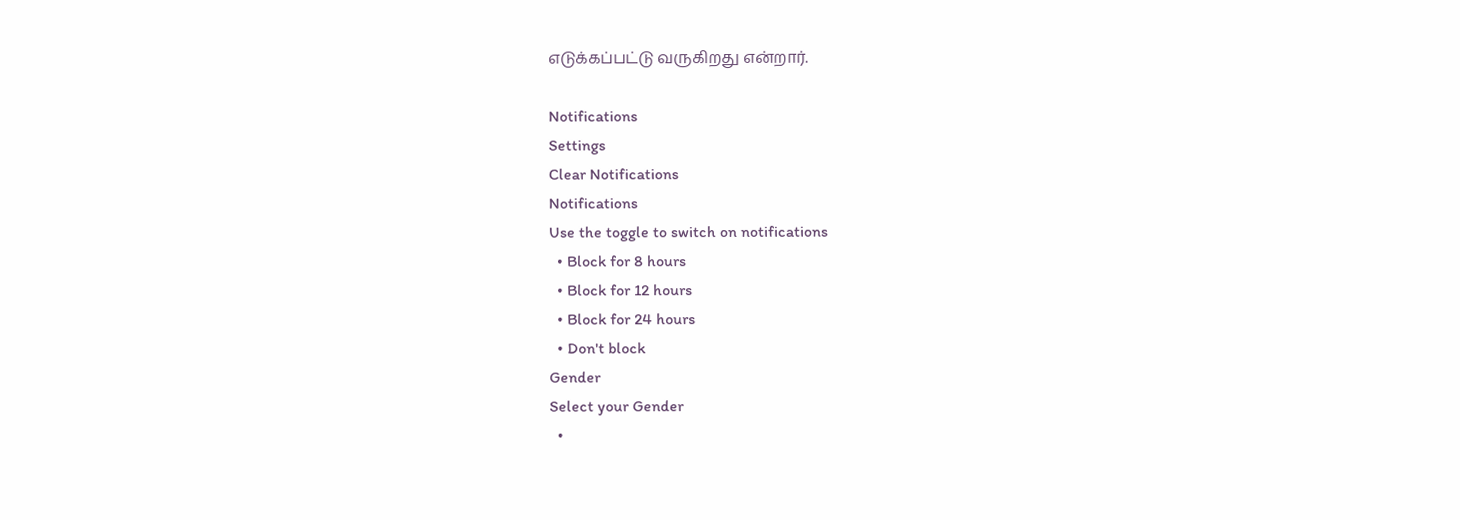எடுக்கப்பட்டு வருகிறது என்றார்.

Notifications
Settings
Clear Notifications
Notifications
Use the toggle to switch on notifications
  • Block for 8 hours
  • Block for 12 hours
  • Block for 24 hours
  • Don't block
Gender
Select your Gender
  •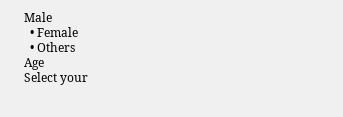Male
  • Female
  • Others
Age
Select your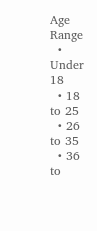Age Range
  • Under 18
  • 18 to 25
  • 26 to 35
  • 36 to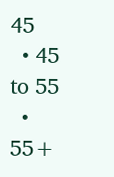45
  • 45 to 55
  • 55+